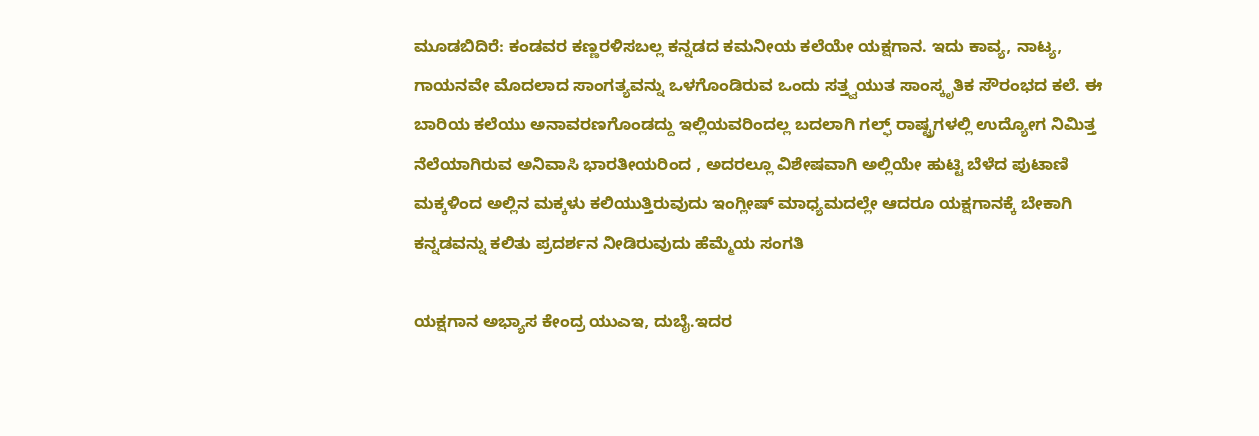ಮೂಡಬಿದಿರೆ: ಕಂಡವರ ಕಣ್ಣರಳಿಸಬಲ್ಲ ಕನ್ನಡದ ಕಮನೀಯ ಕಲೆಯೇ ಯಕ್ಷಗಾನ. ಇದು ಕಾವ್ಯ, ನಾಟ್ಯ, ಗಾಯನವೇ ಮೊದಲಾದ ಸಾಂಗತ್ಯವನ್ನು ಒಳಗೊಂಡಿರುವ ಒಂದು ಸತ್ತ್ವಯುತ ಸಾಂಸ್ಕೃತಿಕ ಸೌರಂಭದ ಕಲೆ. ಈ ಬಾರಿಯ ಕಲೆಯು ಅನಾವರಣಗೊಂಡದ್ದು ಇಲ್ಲಿಯವರಿಂದಲ್ಲ ಬದಲಾಗಿ ಗಲ್ಫ್ ರಾಷ್ಟ್ರಗಳಲ್ಲಿ ಉದ್ಯೋಗ ನಿಮಿತ್ತ ನೆಲೆಯಾಗಿರುವ ಅನಿವಾಸಿ ಭಾರತೀಯರಿಂದ , ಅದರಲ್ಲೂ ವಿಶೇಷವಾಗಿ ಅಲ್ಲಿಯೇ ಹುಟ್ಟಿ ಬೆಳೆದ ಪುಟಾಣಿ ಮಕ್ಕಳಿಂದ ಅಲ್ಲಿನ ಮಕ್ಕಳು ಕಲಿಯುತ್ತಿರುವುದು ಇಂಗ್ಲೀಷ್ ಮಾಧ್ಯಮದಲ್ಲೇ ಆದರೂ ಯಕ್ಷಗಾನಕ್ಕೆ ಬೇಕಾಗಿ ಕನ್ನಡವನ್ನು ಕಲಿತು ಪ್ರದರ್ಶನ ನೀಡಿರುವುದು ಹೆಮ್ಮೆಯ ಸಂಗತಿ

ಯಕ್ಷಗಾನ ಅಭ್ಯಾಸ ಕೇಂದ್ರ ಯುಎಇ, ದುಬೈ.ಇದರ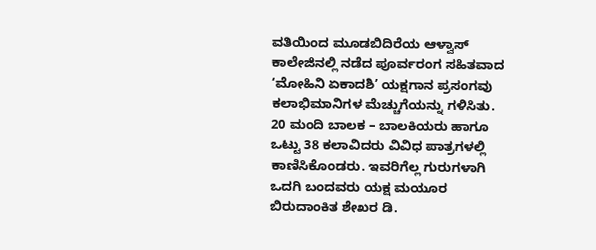ವತಿಯಿಂದ ಮೂಡಬಿದಿರೆಯ ಆಳ್ವಾಸ್ ಕಾಲೇಜಿನಲ್ಲಿ ನಡೆದ ಪೂರ್ವರಂಗ ಸಹಿತವಾದ ‘ಮೋಹಿನಿ ಏಕಾದಶಿ’ ಯಕ್ಷಗಾನ ಪ್ರಸಂಗವು ಕಲಾಭಿಮಾನಿಗಳ ಮೆಚ್ಚುಗೆಯನ್ನು ಗಳಿಸಿತು.
20 ಮಂದಿ ಬಾಲಕ – ಬಾಲಕಿಯರು ಹಾಗೂ ಒಟ್ಟು 38 ಕಲಾವಿದರು ವಿವಿಧ ಪಾತ್ರಗಳಲ್ಲಿ ಕಾಣಿಸಿಕೊಂಡರು. ಇವರಿಗೆಲ್ಲ ಗುರುಗಳಾಗಿ ಒದಗಿ ಬಂದವರು ಯಕ್ಷ ಮಯೂರ ಬಿರುದಾಂಕಿತ ಶೇಖರ ಡಿ.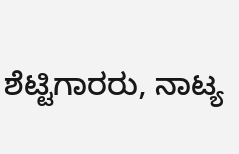ಶೆಟ್ಟಿಗಾರರು, ನಾಟ್ಯ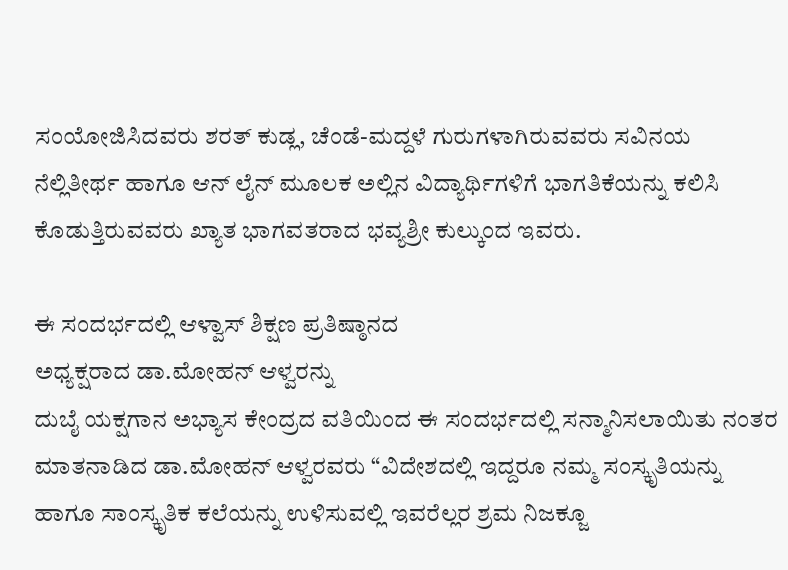ಸಂಯೋಜಿಸಿದವರು ಶರತ್ ಕುಡ್ಲ, ಚೆಂಡೆ-ಮದ್ದಳೆ ಗುರುಗಳಾಗಿರುವವರು ಸವಿನಯ ನೆಲ್ಲಿತೀರ್ಥ ಹಾಗೂ ಆನ್ ಲೈನ್ ಮೂಲಕ ಅಲ್ಲಿನ ವಿದ್ಯಾರ್ಥಿಗಳಿಗೆ ಭಾಗತಿಕೆಯನ್ನು ಕಲಿಸಿ ಕೊಡುತ್ತಿರುವವರು ಖ್ಯಾತ ಭಾಗವತರಾದ ಭವ್ಯಶ್ರೀ ಕುಲ್ಕುಂದ ಇವರು.

ಈ ಸಂದರ್ಭದಲ್ಲಿ ಆಳ್ವಾಸ್ ಶಿಕ್ಷಣ ಪ್ರತಿಷ್ಠಾನದ
ಅಧ್ಯಕ್ಷರಾದ ಡಾ.ಮೋಹನ್ ಆಳ್ವರನ್ನು
ದುಬೈ ಯಕ್ಷಗಾನ ಅಭ್ಯಾಸ ಕೇಂದ್ರದ ವತಿಯಿಂದ ಈ ಸಂದರ್ಭದಲ್ಲಿ ಸನ್ಮಾನಿಸಲಾಯಿತು ನಂತರ ಮಾತನಾಡಿದ ಡಾ.ಮೋಹನ್ ಆಳ್ವರವರು “ವಿದೇಶದಲ್ಲಿ ಇದ್ದರೂ ನಮ್ಮ ಸಂಸ್ಕೃತಿಯನ್ನು ಹಾಗೂ ಸಾಂಸ್ಕೃತಿಕ ಕಲೆಯನ್ನು ಉಳಿಸುವಲ್ಲಿ ಇವರೆಲ್ಲರ ಶ್ರಮ ನಿಜಕ್ಜೂ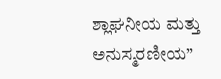ಶ್ಲಾಘನೀಯ ಮತ್ತು ಅನುಸ್ಮರಣೀಯ”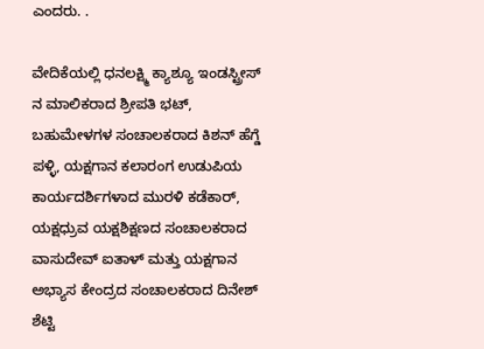ಎಂದರು. .

ವೇದಿಕೆಯಲ್ಲಿ ಧನಲಕ್ಷ್ಮಿ ಕ್ಯಾಶ್ಯೂ ಇಂಡಸ್ಟ್ರೀಸ್ ನ ಮಾಲಿಕರಾದ ಶ್ರೀಪತಿ ಭಟ್, ಬಹುಮೇಳಗಳ ಸಂಚಾಲಕರಾದ ಕಿಶನ್ ಹೆಗ್ಡೆ ಪಳ್ಳಿ, ಯಕ್ಷಗಾನ ಕಲಾರಂಗ ಉಡುಪಿಯ ಕಾರ್ಯದರ್ಶಿಗಳಾದ ಮುರಳಿ ಕಡೆಕಾರ್, ಯಕ್ಷಧ್ರುವ ಯಕ್ಷಶಿಕ್ಷಣದ ಸಂಚಾಲಕರಾದ ವಾಸುದೇವ್ ಐತಾಳ್ ಮತ್ತು ಯಕ್ಷಗಾನ ಅಭ್ಯಾಸ ಕೇಂದ್ರದ ಸಂಚಾಲಕರಾದ ದಿನೇಶ್ ಶೆಟ್ಟಿ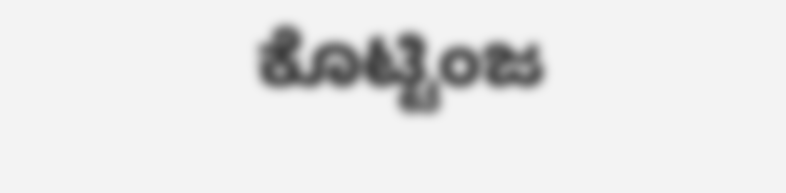ಕೊಟ್ಟಿಂಜ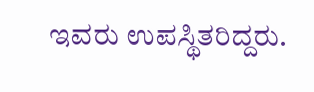ಇವರು ಉಪಸ್ಥಿತರಿದ್ದರು.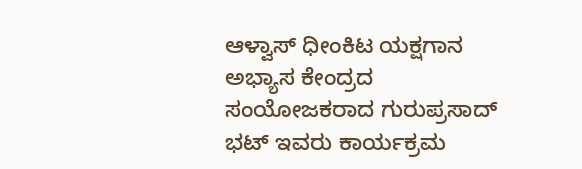ಆಳ್ವಾಸ್ ಧೀಂಕಿಟ ಯಕ್ಷಗಾನ ಅಭ್ಯಾಸ ಕೇಂದ್ರದ ಸಂಯೋಜಕರಾದ ಗುರುಪ್ರಸಾದ್ ಭಟ್ ಇವರು ಕಾರ್ಯಕ್ರಮ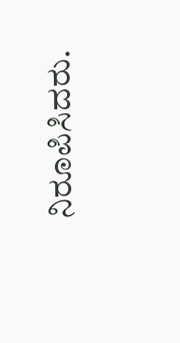ನಿರೂಪಿಸಿದರು.